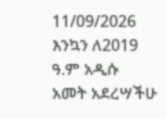11/09/2026
እንኳን ለ2019 ዓ.ም አዲሱ አመት አደረሣችሁ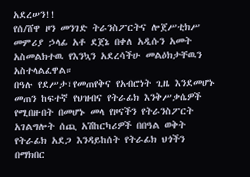አደረሠን!!
የሰ/ሸዋ ዞን መንገድ ትራንስፖርትና ሎጀሥቲክሥ መምሪያ ኃላፊ አቶ ደጀኔ በቀለ አዲሱን አመት አስመልክተዉ የእንኳን አደረሳችሁ መልዕክታቸዉን አስተላልፈዋል።
በዓሉ የደሥታ፣የመጠየቅና የአብሮነት ጊዜ እንደመሆኑ መጠን ከፍተኛ የህዝብና የትራፊክ እንቅሥቃሴዎች የሚበዙበት በመሆኑ መላ የዞናችን የትራንስፖርት አገልግሎት ሰጪ አሽከርካሪዎች በበዓል ወቅት የትራፊክ አደጋ እንዳይከሰት የትራፊክ ህጎችን በማክበር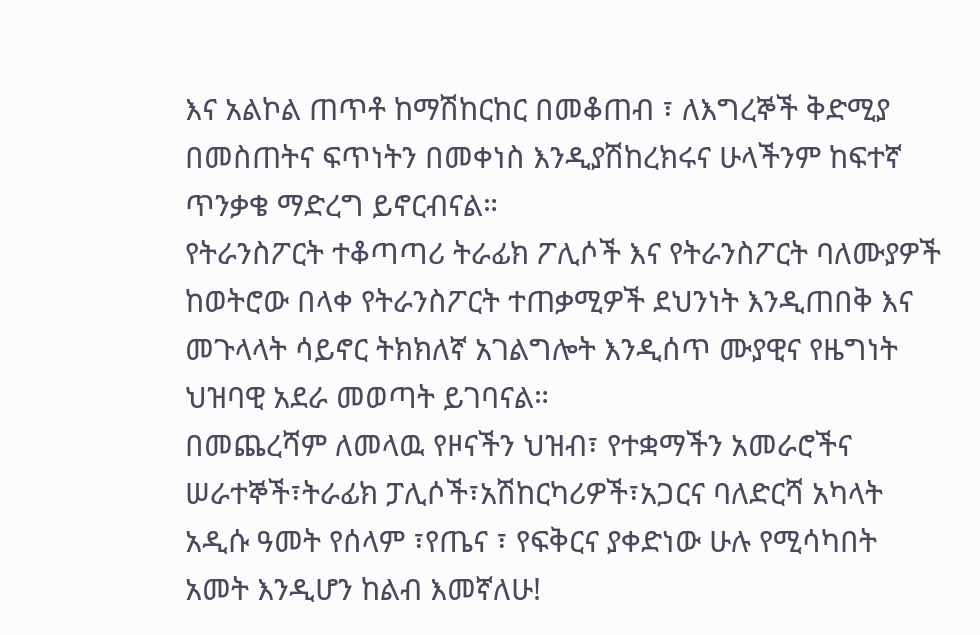እና አልኮል ጠጥቶ ከማሽከርከር በመቆጠብ ፣ ለእግረኞች ቅድሚያ በመስጠትና ፍጥነትን በመቀነስ እንዲያሽከረክሩና ሁላችንም ከፍተኛ ጥንቃቄ ማድረግ ይኖርብናል።
የትራንስፖርት ተቆጣጣሪ ትራፊክ ፖሊሶች እና የትራንስፖርት ባለሙያዎች ከወትሮው በላቀ የትራንስፖርት ተጠቃሚዎች ደህንነት እንዲጠበቅ እና መጉላላት ሳይኖር ትክክለኛ አገልግሎት እንዲሰጥ ሙያዊና የዜግነት ህዝባዊ አደራ መወጣት ይገባናል።
በመጨረሻም ለመላዉ የዞናችን ህዝብ፣ የተቋማችን አመራሮችና ሠራተኞች፣ትራፊክ ፓሊሶች፣አሽከርካሪዎች፣አጋርና ባለድርሻ አካላት አዲሱ ዓመት የሰላም ፣የጤና ፣ የፍቅርና ያቀድነው ሁሉ የሚሳካበት አመት እንዲሆን ከልብ እመኛለሁ!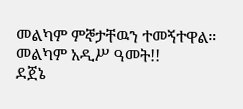መልካም ምኞታቸዉን ተመኝተዋል።
መልካም አዲሥ ዓመት!!
ደጀኔ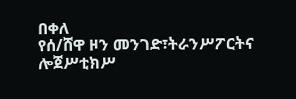በቀለ
የሰ/ሸዋ ዞን መንገድ፣ትራንሥፖርትና ሎጀሥቲክሥ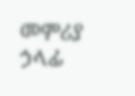መምሪያ ኃላፊ